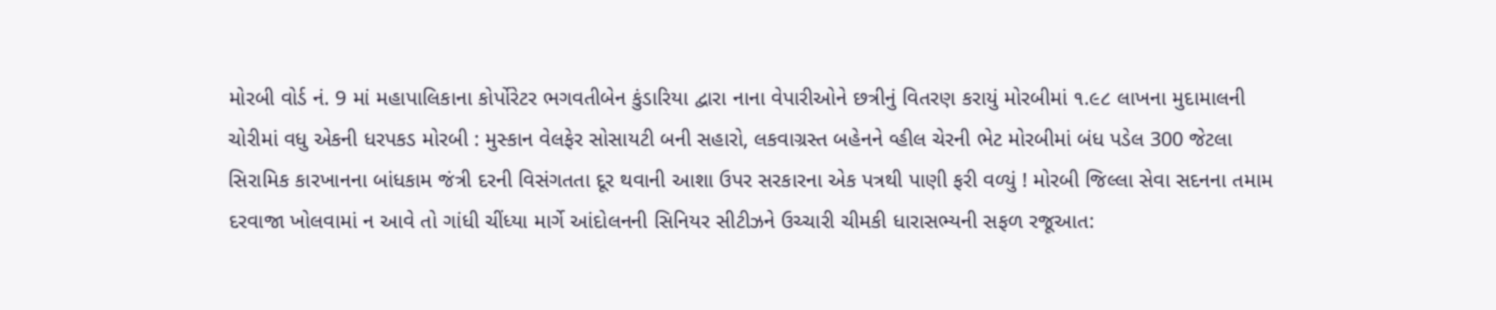મોરબી વોર્ડ નં. 9 માં મહાપાલિકાના કોર્પોરેટર ભગવતીબેન કુંડારિયા દ્વારા નાના વેપારીઓને છત્રીનું વિતરણ કરાયું મોરબીમાં ૧.૯૮ લાખના મુદામાલની ચોરીમાં વધુ એકની ધરપકડ મોરબી : મુસ્કાન વેલફેર સોસાયટી બની સહારો, લકવાગ્રસ્ત બહેનને વ્હીલ ચેરની ભેટ મોરબીમાં બંધ પડેલ 300 જેટલા સિરામિક કારખાનના બાંધકામ જંત્રી દરની વિસંગતતા દૂર થવાની આશા ઉપર સરકારના એક પત્રથી પાણી ફરી વળ્યું ! મોરબી જિલ્લા સેવા સદનના તમામ દરવાજા ખોલવામાં ન આવે તો ગાંધી ચીંધ્યા માર્ગે આંદોલનની સિનિયર સીટીઝને ઉચ્ચારી ચીમકી ધારાસભ્યની સફળ રજૂઆત: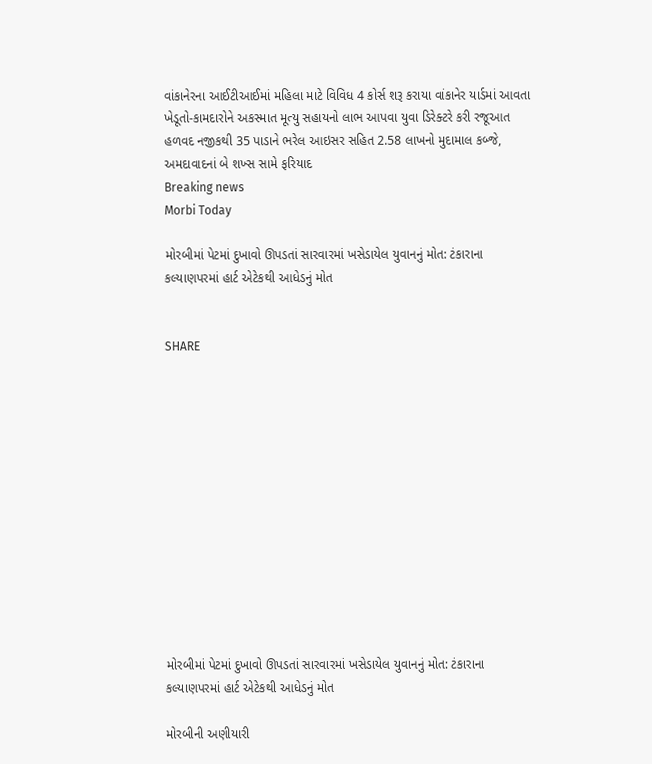વાંકાનેરના આઈટીઆઈમાં મહિલા માટે વિવિધ 4 કોર્સ શરૂ કરાયા વાંકાનેર યાર્ડમાં આવતા ખેડૂતો-કામદારોને અકસ્માત મૂત્યુ સહાયનો લાભ આપવા યુવા ડિરેક્ટરે કરી રજૂઆત હળવદ નજીકથી 35 પાડાને ભરેલ આઇસર સહિત 2.58 લાખનો મુદામાલ કબ્જે, અમદાવાદનાં બે શખ્સ સામે ફરિયાદ
Breaking news
Morbi Today

મોરબીમાં પેટમાં દુખાવો ઊપડતાં સારવારમાં ખસેડાયેલ યુવાનનું મોત: ટંકારાના કલ્યાણપરમાં હાર્ટ એટેકથી આધેડનું મોત


SHARE













મોરબીમાં પેટમાં દુખાવો ઊપડતાં સારવારમાં ખસેડાયેલ યુવાનનું મોત: ટંકારાના કલ્યાણપરમાં હાર્ટ એટેકથી આધેડનું મોત

મોરબીની અણીયારી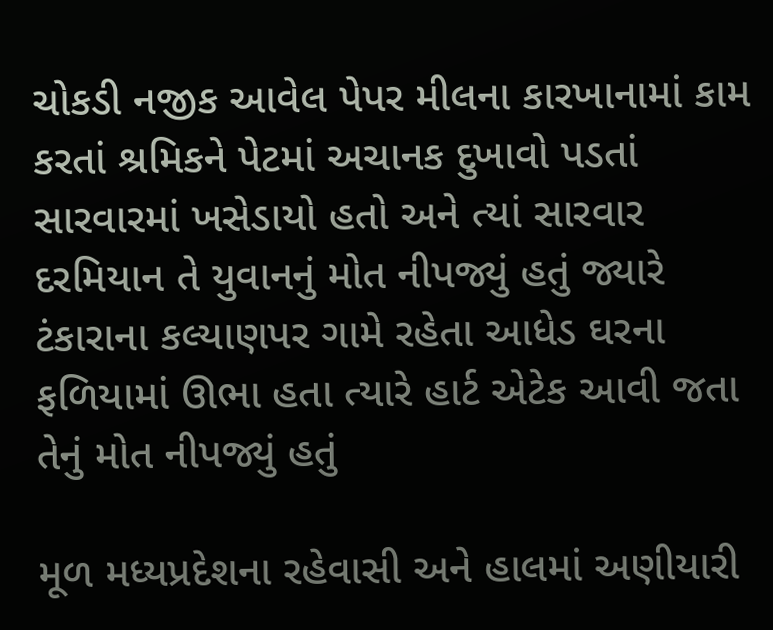ચોકડી નજીક આવેલ પેપર મીલના કારખાનામાં કામ કરતાં શ્રમિકને પેટમાં અચાનક દુખાવો પડતાં સારવારમાં ખસેડાયો હતો અને ત્યાં સારવાર દરમિયાન તે યુવાનનું મોત નીપજ્યું હતું જ્યારે ટંકારાના કલ્યાણપર ગામે રહેતા આધેડ ઘરના ફળિયામાં ઊભા હતા ત્યારે હાર્ટ એટેક આવી જતા તેનું મોત નીપજ્યું હતું

મૂળ મધ્યપ્રદેશના રહેવાસી અને હાલમાં અણીયારી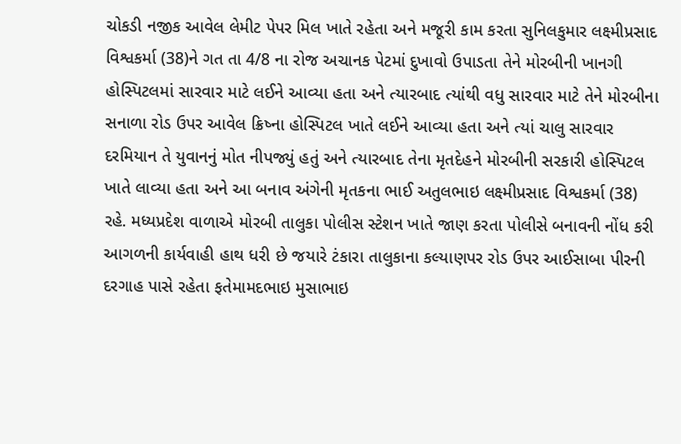ચોકડી નજીક આવેલ લેમીટ પેપર મિલ ખાતે રહેતા અને મજૂરી કામ કરતા સુનિલકુમાર લક્ષ્મીપ્રસાદ વિશ્વકર્મા (38)ને ગત તા 4/8 ના રોજ અચાનક પેટમાં દુખાવો ઉપાડતા તેને મોરબીની ખાનગી હોસ્પિટલમાં સારવાર માટે લઈને આવ્યા હતા અને ત્યારબાદ ત્યાંથી વધુ સારવાર માટે તેને મોરબીના સનાળા રોડ ઉપર આવેલ ક્રિષ્ના હોસ્પિટલ ખાતે લઈને આવ્યા હતા અને ત્યાં ચાલુ સારવાર દરમિયાન તે યુવાનનું મોત નીપજ્યું હતું અને ત્યારબાદ તેના મૃતદેહને મોરબીની સરકારી હોસ્પિટલ ખાતે લાવ્યા હતા અને આ બનાવ અંગેની મૃતકના ભાઈ અતુલભાઇ લક્ષ્મીપ્રસાદ વિશ્વકર્મા (38) રહે. મધ્યપ્રદેશ વાળાએ મોરબી તાલુકા પોલીસ સ્ટેશન ખાતે જાણ કરતા પોલીસે બનાવની નોંધ કરી આગળની કાર્યવાહી હાથ ધરી છે જયારે ટંકારા તાલુકાના કલ્યાણપર રોડ ઉપર આઈસાબા પીરની દરગાહ પાસે રહેતા ફતેમામદભાઇ મુસાભાઇ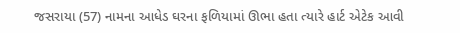જસરાયા (57) નામના આધેડ ઘરના ફળિયામાં ઊભા હતા ત્યારે હાર્ટ એટેક આવી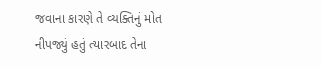જવાના કારણે તે વ્યક્તિનું મોત નીપજ્યું હતું ત્યારબાદ તેના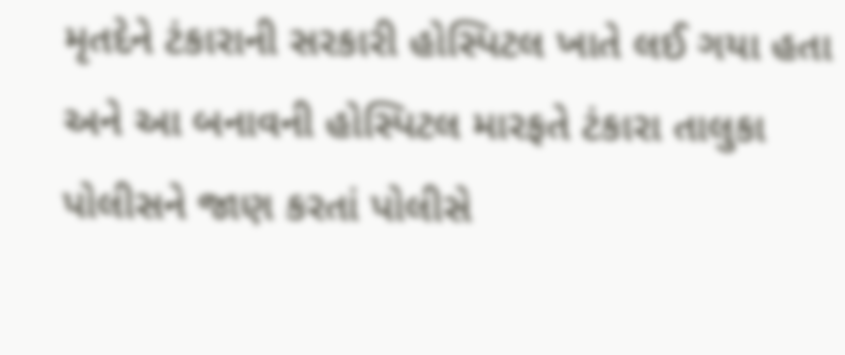મૃતદેને ટંકારાની સરકારી હોસ્પિટલ ખાતે લઈ ગયા હતા અને આ બનાવની હોસ્પિટલ મારફતે ટંકારા તાલુકા પોલીસને જાણ કરતાં પોલીસે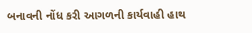બનાવની નોંધ કરી આગળની કાર્યવાહી હાથ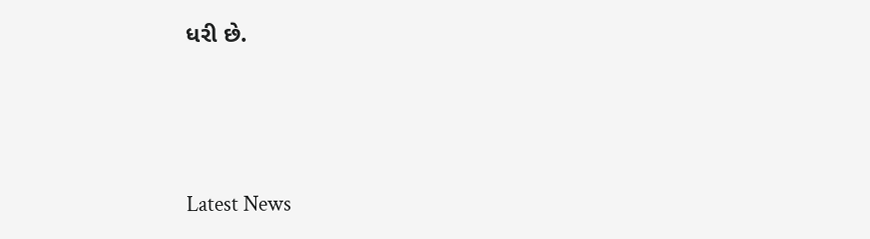ધરી છે.






Latest News